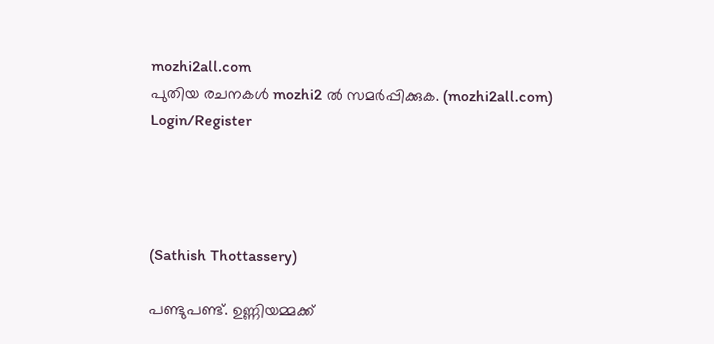mozhi2all.com
പുതിയ രചനകൾ mozhi2 ൽ സമർപ്പിക്കുക. (mozhi2all.com)
Login/Register




(Sathish Thottassery)

പണ്ടുപണ്ട്. ഉണ്ണിയമ്മക്ക്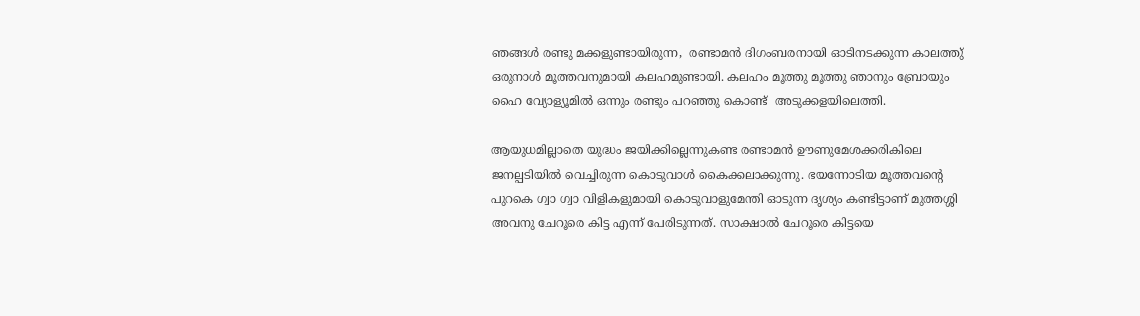ഞങ്ങൾ രണ്ടു മക്കളുണ്ടായിരുന്ന,  രണ്ടാമൻ ദിഗംബരനായി ഓടിനടക്കുന്ന കാലത്തു് ഒരുനാൾ മൂത്തവനുമായി കലഹമുണ്ടായി. കലഹം മൂത്തു മൂത്തു ഞാനും ബ്രോയും ഹൈ വ്യോള്യൂമിൽ ഒന്നും രണ്ടും പറഞ്ഞു കൊണ്ട്  അടുക്കളയിലെത്തി.

ആയുധമില്ലാതെ യുദ്ധം ജയിക്കില്ലെന്നുകണ്ട രണ്ടാമൻ ഊണുമേശക്കരികിലെ ജനല്പടിയിൽ വെച്ചിരുന്ന കൊടുവാൾ കൈക്കലാക്കുന്നു. ഭയന്നോടിയ മൂത്തവന്റെ പുറകെ ഗ്വാ ഗ്വാ വിളികളുമായി കൊടുവാളുമേന്തി ഓടുന്ന ദൃശ്യം കണ്ടിട്ടാണ് മുത്തശ്ശി  അവനു ചേറൂരെ കിട്ട എന്ന് പേരിടുന്നത്. സാക്ഷാൽ ചേറൂരെ കിട്ടയെ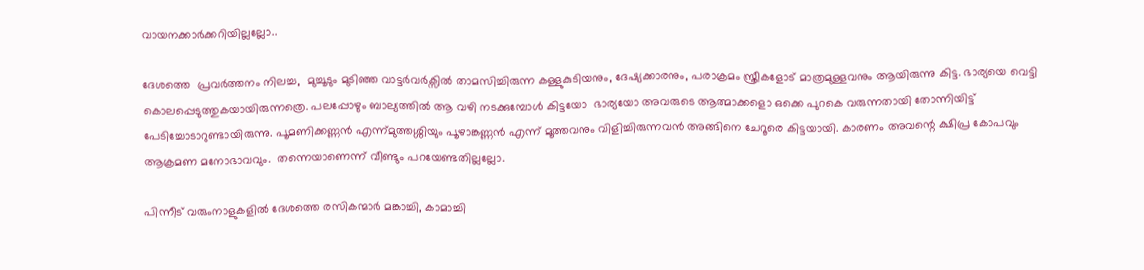വായനക്കാർക്കറിയില്ലല്ലോ..

ദേശത്തെ  പ്രവർത്തനം നിലച്ച,  മുച്ചൂടും മുടിഞ്ഞ വാട്ടർവർക്സിൽ താമസിച്ചിരുന്ന കള്ളുകുടിയനും, ദേഷ്യക്കാരനും, പരാക്രമം സ്ത്രീകളോട് മാത്രമുള്ളവനും ആയിരുന്നു കിട്ട. ഭാര്യയെ വെട്ടി കൊലപ്പെടുത്തുകയായിരുന്നത്രെ. പലപ്പോഴും ബാല്യത്തിൽ ആ വഴി നടക്കുമ്പോൾ കിട്ടയോ  ഭാര്യയോ അവരുടെ ആത്മാക്കളൊ ഒക്കെ പുറകെ വരുന്നതായി തോന്നിയിട്ട് പേടിച്ചോടാറുണ്ടായിരുന്നു. പൂമണിക്കണ്ണൻ എന്ന്മുത്തശ്ശിയും പൂഴാങ്കണ്ണൻ എന്ന് മൂത്തവനും വിളിച്ചിരുന്നവൻ അങ്ങിനെ ചേറൂരെ കിട്ടയായി. കാരണം അവന്റെ ക്ഷിപ്ര കോപവും ആക്രമണ മനോഭാവവും.  തന്നെയാണെന്ന് വീണ്ടും പറയേണ്ടതില്ലല്ലോ.

പിന്നീട് വരുംനാളുകളിൽ ദേശത്തെ രസികന്മാർ മങ്കാച്ചി, കാമാച്ചി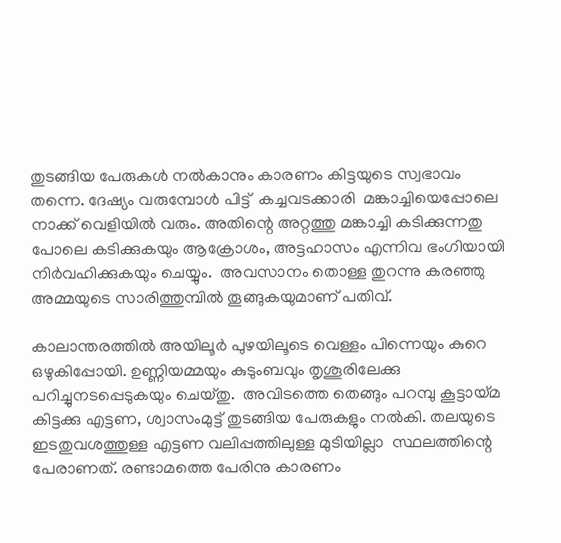തുടങ്ങിയ പേരുകൾ നൽകാനും കാരണം കിട്ടയുടെ സ്വഭാവം തന്നെ. ദേഷ്യം വരുമ്പോൾ പിട്ട്  കച്ചവടക്കാരി  മങ്കാച്ചിയെപ്പോലെ നാക്ക് വെളിയിൽ വരും. അതിന്റെ അറ്റത്തു മങ്കാച്ചി കടിക്കുന്നതു പോലെ കടിക്കുകയും ആക്രോശം, അട്ടഹാസം എന്നിവ ഭംഗിയായി നിർവഹിക്കുകയും ചെയ്യും.  അവസാനം തൊള്ള തുറന്നു കരഞ്ഞു അമ്മയുടെ സാരിത്തുമ്പിൽ തൂങ്ങുകയുമാണ് പതിവ്.

കാലാന്തരത്തിൽ അയിലൂർ പുഴയിലൂടെ വെള്ളം പിന്നെയും കുറെ ഒഴുകിപ്പോയി. ഉണ്ണിയമ്മയും കുടുംബവും തൃശൂരിലേക്കു പറിച്ചുനടപ്പെടുകയും ചെയ്തു.  അവിടത്തെ തെങ്ങും പറമ്പു കൂട്ടായ്മ കിട്ടക്കു എട്ടണ, ശ്വാസംമുട്ട് തുടങ്ങിയ പേരുകളും നൽകി. തലയുടെ ഇടതുവശത്തുള്ള എട്ടണ വലിപ്പത്തിലുള്ള മുടിയില്ലാ  സ്ഥലത്തിന്റെ പേരാണത്. രണ്ടാമത്തെ പേരിനു കാരണം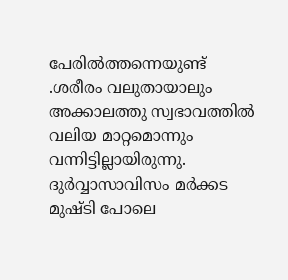പേരിൽത്തന്നെയുണ്ട്‌ .ശരീരം വലുതായാലും അക്കാലത്തു സ്വഭാവത്തിൽ വലിയ മാറ്റമൊന്നും വന്നിട്ടില്ലായിരുന്നു. ദുർവ്വാസാവിസം മർക്കട മുഷ്ടി പോലെ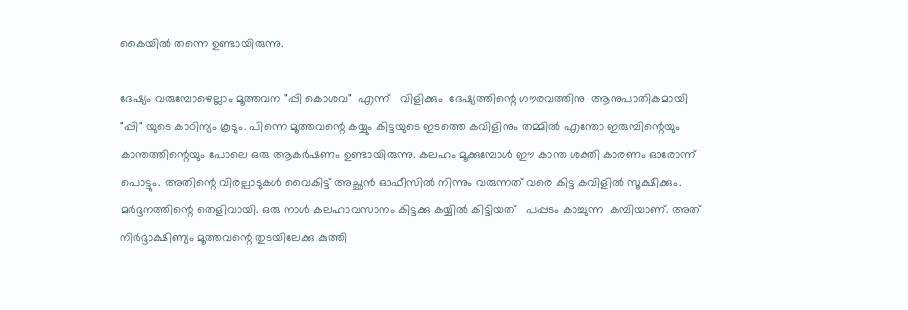കൈയിൽ തന്നെ ഉണ്ടായിരുന്നു.

ദേഷ്യം വരുമ്പോഴെല്ലാം മൂത്തവന "പ്പി കൊശവ"  എന്ന്   വിളിക്കും  ദേഷ്യത്തിന്റെ ഗൗരവത്തിനു  ആനുപാതികമായി "പ്പി" യുടെ കാഠിന്യം കൂടും. പിന്നെ മൂത്തവന്റെ കയ്യും കിട്ടയുടെ ഇടത്തെ കവിളിനും തമ്മിൽ എന്തോ ഇരുമ്പിന്റെയും കാന്തത്തിന്റെയും പോലെ ഒരു ആകർഷണം ഉണ്ടായിരുന്നു. കലഹം മൂക്കുമ്പോൾ ഈ കാന്ത ശക്തി കാരണം ഓരോന്ന് പൊട്ടും. അതിന്റെ വിരല്പാടുകൾ വൈകിട്ട് അച്ഛൻ ഓഫീസിൽ നിന്നും വരുന്നത് വരെ കിട്ട കവിളിൽ സൂക്ഷിക്കും. മർദ്ദനത്തിന്റെ തെളിവായി. ഒരു നാൾ കലഹാവസാനം കിട്ടക്കു കയ്യിൽ കിട്ടിയത്   പപ്പടം കാച്ചുന്ന  കമ്പിയാണ്‌. അത്‌ നിർദ്ദാക്ഷിണ്യം മൂത്തവന്റെ തുടയിലേക്കു കുത്തി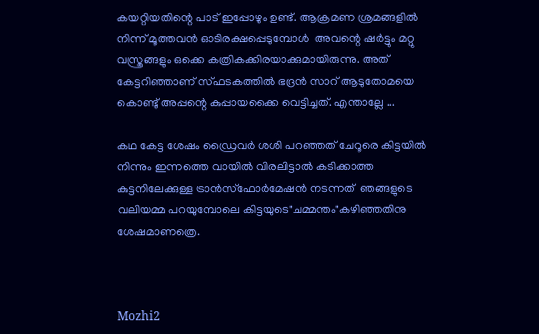കയറ്റിയതിന്റെ പാട് ഇപ്പോഴും ഉണ്ട്. ആക്രമണ ശ്രമങ്ങളിൽ നിന്ന് മൂത്തവൻ ഓടിരക്ഷപ്പെടുമ്പോൾ  അവന്റെ ഷർട്ടും മറ്റു വസ്ത്രങ്ങളും ഒക്കെ കത്രികക്കിരയാക്കുമായിരുന്നു. അത് കേട്ടറിഞ്ഞാണ് സ്ഫടകത്തിൽ ഭദ്രൻ സാറ് ആടുതോമയെ കൊണ്ടു് അപ്പന്റെ കുപ്പായക്കൈ വെട്ടിച്ചത്‌. എന്താല്ലേ ...

കഥ കേട്ട ശേഷം ഡ്രൈവർ ശശി പറഞ്ഞത് ചേറൂരെ കിട്ടയിൽ നിന്നും ഇന്നത്തെ വായിൽ വിരലിട്ടാൽ കടിക്കാത്ത കുട്ടനിലേക്കുള്ള ട്രാൻസ്ഫോർമേഷൻ നടന്നത്  ഞങ്ങളുടെ  വലിയമ്മ പറയുമ്പോലെ കിട്ടയുടെ"ചമ്മന്തം"കഴിഞ്ഞതിനു ശേഷമാണത്രെ.



Mozhi2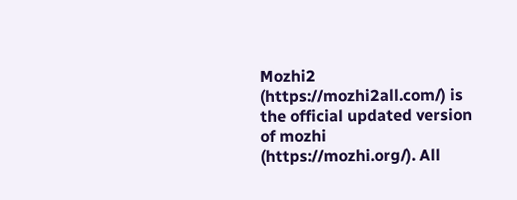Mozhi2 (https://mozhi2all.com/) is the official updated version of mozhi (https://mozhi.org/). All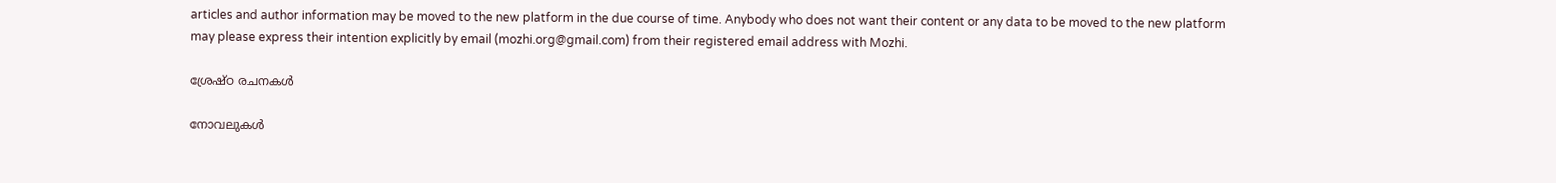articles and author information may be moved to the new platform in the due course of time. Anybody who does not want their content or any data to be moved to the new platform may please express their intention explicitly by email (mozhi.org@gmail.com) from their registered email address with Mozhi.

ശ്രേഷ്ഠ രചനകൾ

നോവലുകൾ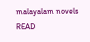malayalam novels
READ